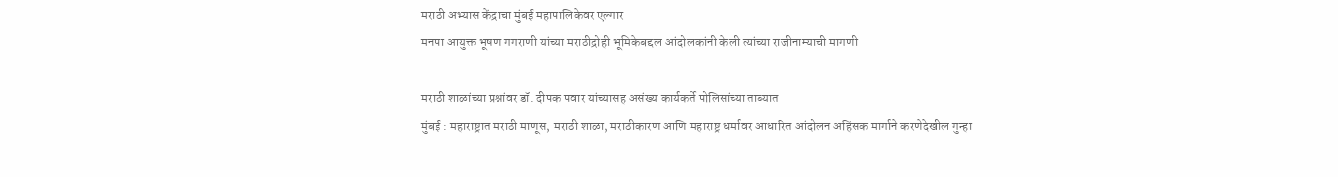मराठी अभ्यास केंद्राचा मुंबई महापालिकेवर एल्गार
मनपा आयुक्त भूषण गगराणी यांच्या मराठीद्रोही भूमिकेबद्दल आंदोलकांनी केली त्यांच्या राजीनाम्याची मागणी

मराठी शाळांच्या प्रश्नांवर डॉ. दीपक पवार यांच्यासह असंख्य कार्यकर्ते पोलिसांच्या ताब्यात
मुंबई : महाराष्ट्रात मराठी माणूस, मराठी शाळा, मराठीकारण आणि महाराष्ट्र धर्मावर आधारित आंदोलन अहिंसक मार्गाने करणेदेखील गुन्हा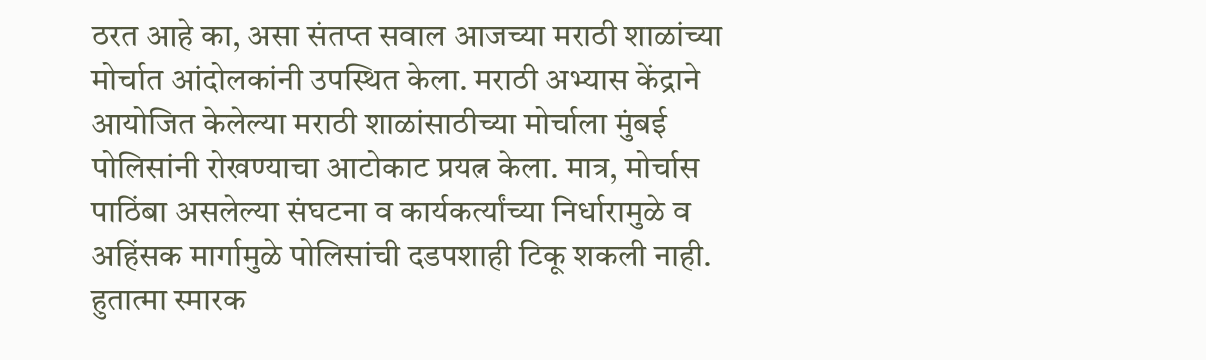ठरत आहे का, असा संतप्त सवाल आजच्या मराठी शाळांच्या मोर्चात आंदोलकांनी उपस्थित केला. मराठी अभ्यास केंद्राने आयोजित केलेल्या मराठी शाळांसाठीच्या मोर्चाला मुंबई पोलिसांनी रोखण्याचा आटोकाट प्रयत्न केला. मात्र, मोर्चास पाठिंबा असलेल्या संघटना व कार्यकर्त्यांच्या निर्धारामुळे व अहिंसक मार्गामुळे पोलिसांची दडपशाही टिकू शकली नाही.
हुतात्मा स्मारक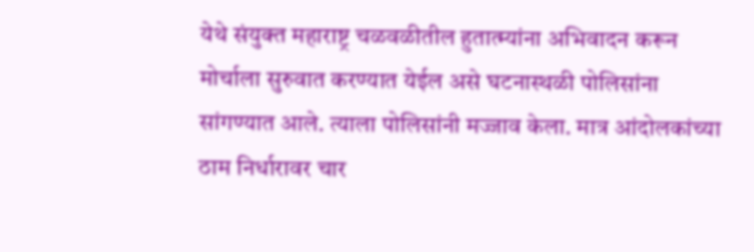येथे संयुक्त महाराष्ट्र चळवळीतील हुतात्म्यांना अभिवादन करून मोर्चाला सुरुवात करण्यात येईल असे घटनास्थळी पोलिसांना सांगण्यात आले. त्याला पोलिसांनी मज्जाव केला. मात्र आंदोलकांच्या ठाम निर्धारावर चार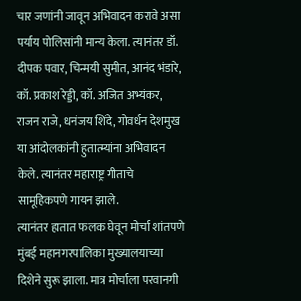चार जणांनी जावून अभिवादन करावे असा पर्याय पोलिसांनी मान्य केला. त्यानंतर डॉ. दीपक पवार, चिन्मयी सुमीत, आनंद भंडारे, कॉ. प्रकाश रेड्डी, कॉ. अजित अभ्यंकर, राजन राजे, धनंजय शिंदे, गोवर्धन देशमुख या आंदोलकांनी हुतात्म्यांना अभिवादन केले. त्यानंतर महाराष्ट्र गीताचे सामूहिकपणे गायन झाले.
त्यानंतर हातात फलक घेवून मोर्चा शांतपणे मुंबई महानगरपालिका मुख्यालयाच्या दिशेने सुरू झाला. मात्र मोर्चाला परवानगी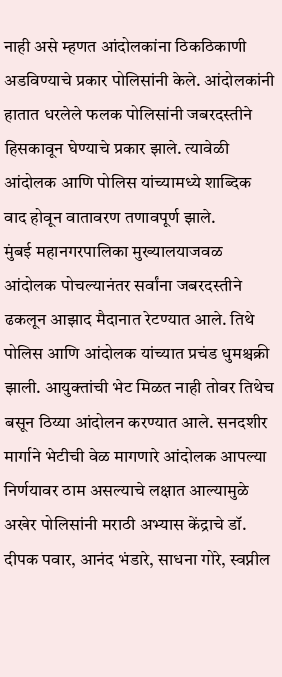नाही असे म्हणत आंदोलकांना ठिकठिकाणी अडविण्याचे प्रकार पोलिसांनी केले. आंदोलकांनी हातात धरलेले फलक पोलिसांनी जबरदस्तीने हिसकावून घेण्याचे प्रकार झाले. त्यावेळी आंदोलक आणि पोलिस यांच्यामध्ये शाब्दिक वाद होवून वातावरण तणावपूर्ण झाले.
मुंबई महानगरपालिका मुख्यालयाजवळ आंदोलक पोचल्यानंतर सर्वांना जबरदस्तीने ढकलून आझाद मैदानात रेटण्यात आले. तिथे पोलिस आणि आंदोलक यांच्यात प्रचंड धुमश्चक्री झाली. आयुक्तांची भेट मिळत नाही तोवर तिथेच बसून ठिय्या आंदोलन करण्यात आले. सनदशीर मार्गाने भेटीची वेळ मागणारे आंदोलक आपल्या निर्णयावर ठाम असल्याचे लक्षात आल्यामुळे अखेर पोलिसांनी मराठी अभ्यास केंद्राचे डॉ. दीपक पवार, आनंद भंडारे, साधना गोरे, स्वप्नील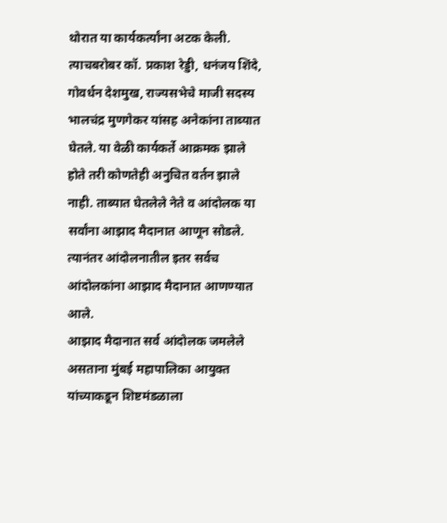थोरात या कार्यकर्त्यांना अटक केली. त्याचबरोबर कॉ. प्रकाश रेड्डी, धनंजय शिंदे, गोवर्धन देशमुख, राज्यसभेचे माजी सदस्य भालचंद्र मुणगेकर यांसह अनेकांना ताब्यात घेतले. या वेळी कार्यकर्ते आक्रमक झाले होते तरी कोणतेही अनुचित वर्तन झाले नाही. ताब्यात घेतलेले नेते व आंदोलक या सर्वांना आझाद मैदानात आणून सोडले. त्यानंतर आंदोलनातील इतर सर्वच आंदोलकांना आझाद मैदानात आणण्यात आले.
आझाद मैदानात सर्व आंदोलक जमलेले असताना मुंबई महापालिका आयुक्त यांच्याकडून शिष्टमंडळाला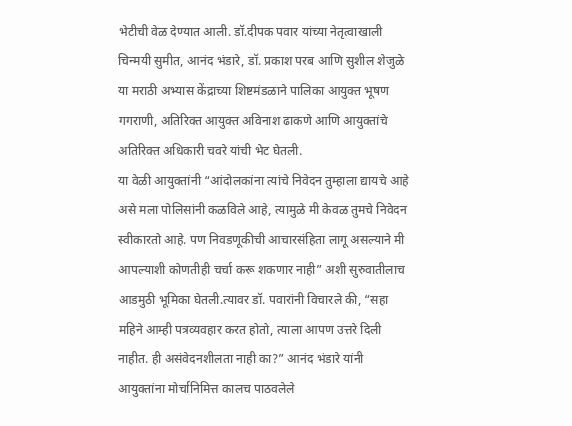भेटीची वेळ देण्यात आली. डॉ.दीपक पवार यांच्या नेतृत्वाखाली चिन्मयी सुमीत, आनंद भंडारे, डॉ. प्रकाश परब आणि सुशील शेजुळे या मराठी अभ्यास केंद्राच्या शिष्टमंडळाने पालिका आयुक्त भूषण गगराणी, अतिरिक्त आयुक्त अविनाश ढाकणे आणि आयुक्तांचे अतिरिक्त अधिकारी चवरे यांची भेट घेतली.
या वेळी आयुक्तांनी “आंदोलकांना त्यांचे निवेदन तुम्हाला द्यायचे आहे असे मला पोलिसांनी कळविले आहे, त्यामुळे मी केवळ तुमचे निवेदन स्वीकारतो आहे. पण निवडणूकीची आचारसंहिता लागू असल्याने मी आपल्याशी कोणतीही चर्चा करू शकणार नाही” अशी सुरुवातीलाच आडमुठी भूमिका घेतली.त्यावर डॉ. पवारांनी विचारले की, “सहा महिने आम्ही पत्रव्यवहार करत होतो, त्याला आपण उत्तरे दिली नाहीत. ही असंवेदनशीलता नाही का?” आनंद भंडारे यांनी आयुक्तांना मोर्चानिमित्त कालच पाठवलेले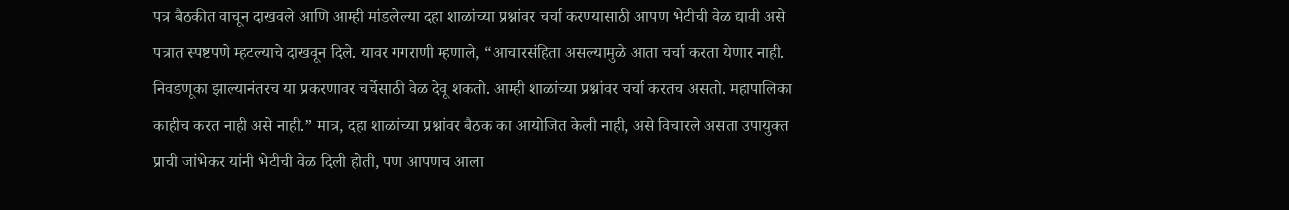पत्र बैठकीत वाचून दाखवले आणि आम्ही मांडलेल्या दहा शाळांच्या प्रश्नांवर चर्चा करण्यासाठी आपण भेटीची वेळ द्यावी असे पत्रात स्पष्टपणे म्हटल्याचे दाखवून दिले. यावर गगराणी म्हणाले, “आचारसंहिता असल्यामुळे आता चर्चा करता येणार नाही. निवडणूका झाल्यानंतरच या प्रकरणावर चर्चेसाठी वेळ देवू शकतो. आम्ही शाळांच्या प्रश्नांवर चर्चा करतच असतो. महापालिका काहीच करत नाही असे नाही.” मात्र, दहा शाळांच्या प्रश्नांवर बैठक का आयोजित केली नाही, असे विचारले असता उपायुक्त प्राची जांभेकर यांनी भेटीची वेळ दिली होती, पण आपणच आला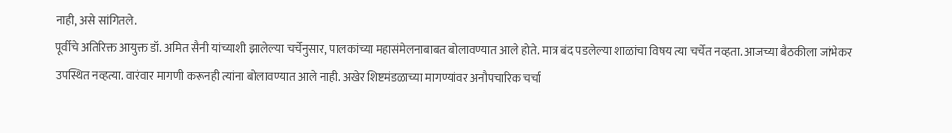नाही, असे सांगितले.
पूर्वीचे अतिरिक्त आयुक्त डॉ. अमित सैनी यांच्याशी झालेल्या चर्चेनुसार, पालकांच्या महासंमेलनाबाबत बोलावण्यात आले होते. मात्र बंद पडलेल्या शाळांचा विषय त्या चर्चेत नव्हता. आजच्या बैठकीला जांभेकर उपस्थित नव्हत्या. वारंवार मागणी करूनही त्यांना बोलावण्यात आले नाही. अखेर शिष्टमंडळाच्या मागण्यांवर अनौपचारिक चर्चा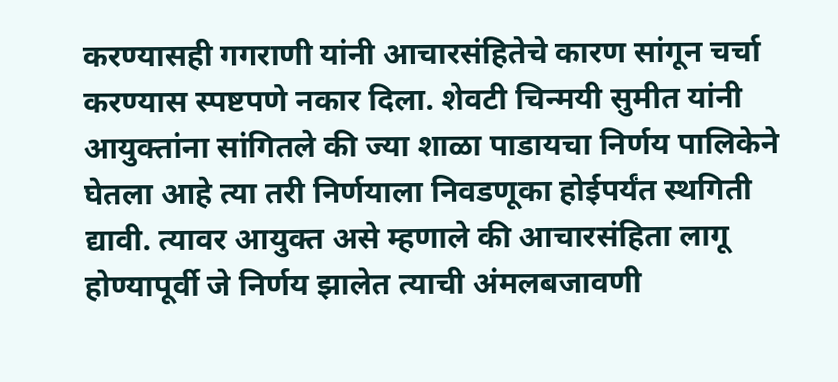करण्यासही गगराणी यांनी आचारसंहितेचे कारण सांगून चर्चा करण्यास स्पष्टपणे नकार दिला. शेवटी चिन्मयी सुमीत यांनी आयुक्तांना सांगितले की ज्या शाळा पाडायचा निर्णय पालिकेने घेतला आहे त्या तरी निर्णयाला निवडणूका होईपर्यंत स्थगिती द्यावी. त्यावर आयुक्त असे म्हणाले की आचारसंहिता लागू होण्यापूर्वी जे निर्णय झालेत त्याची अंमलबजावणी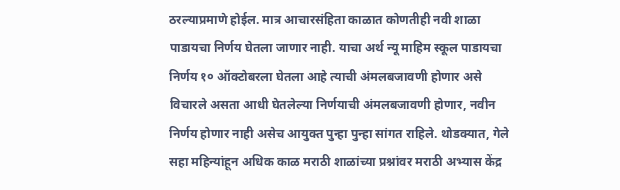ठरल्याप्रमाणे होईल. मात्र आचारसंहिता काळात कोणतीही नवी शाळा पाडायचा निर्णय घेतला जाणार नाही. याचा अर्थ न्यू माहिम स्कूल पाडायचा निर्णय १० ऑक्टोबरला घेतला आहे त्याची अंमलबजावणी होणार असे विचारले असता आधी घेतलेल्या निर्णयाची अंमलबजावणी होणार, नवीन निर्णय होणार नाही असेच आयुक्त पुन्हा पुन्हा सांगत राहिले. थोडक्यात, गेले सहा महिन्यांहून अधिक काळ मराठी शाळांच्या प्रश्नांवर मराठी अभ्यास केंद्र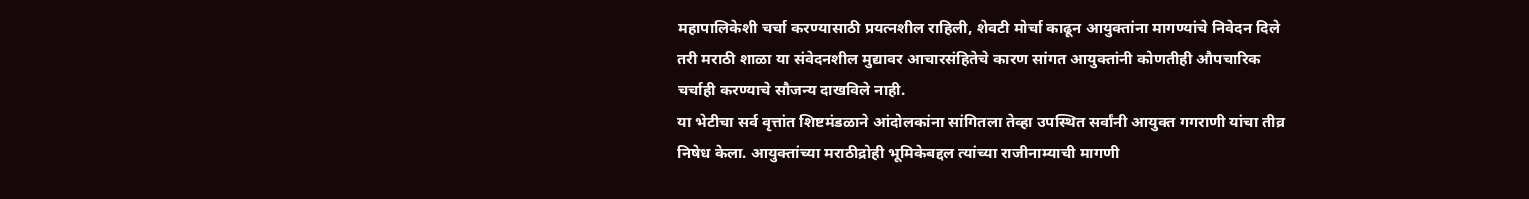महापालिकेशी चर्चा करण्यासाठी प्रयत्नशील राहिली, शेवटी मोर्चा काढून आयुक्तांना मागण्यांचे निवेदन दिले तरी मराठी शाळा या संवेदनशील मुद्यावर आचारसंहितेचे कारण सांगत आयुक्तांनी कोणतीही औपचारिक चर्चाही करण्याचे सौजन्य दाखविले नाही.
या भेटीचा सर्व वृत्तांत शिष्टमंडळाने आंदोलकांना सांगितला तेव्हा उपस्थित सर्वांनी आयुक्त गगराणी यांचा तीव्र निषेध केला. आयुक्तांच्या मराठीद्रोही भूमिकेबद्दल त्यांच्या राजीनाम्याची मागणी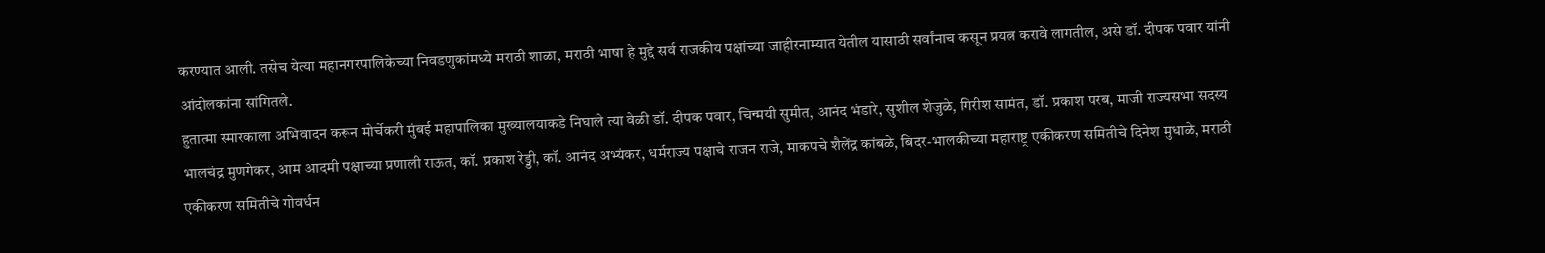करण्यात आली. तसेच येत्या महानगरपालिकेच्या निवडणुकांमध्ये मराठी शाळा, मराठी भाषा हे मुद्दे सर्व राजकीय पक्षांच्या जाहीरनाम्यात येतील यासाठी सर्वांनाच कसून प्रयत्न करावे लागतील, असे डॉ. दीपक पवार यांनी आंदोलकांना सांगितले.
हुतात्मा स्मारकाला अभिवादन करून मोर्चेकरी मुंबई महापालिका मुख्यालयाकडे निघाले त्या वेळी डॉ. दीपक पवार, चिन्मयी सुमीत, आनंद भंडारे, सुशील शेजुळे, गिरीश सामंत, डॉ. प्रकाश परब, माजी राज्यसभा सदस्य भालचंद्र मुणगेकर, आम आदमी पक्षाच्या प्रणाली राऊत, कॉ. प्रकाश रेड्डी, कॉ. आनंद अभ्यंकर, धर्मराज्य पक्षाचे राजन राजे, माकपचे शैलेंद्र कांबळे, बिदर-भालकीच्या महाराष्ट्र एकीकरण समितीचे दिनेश मुधाळे, मराठी एकीकरण समितीचे गोवर्धन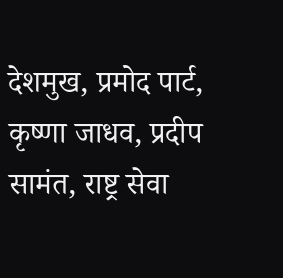देशमुख, प्रमोद पार्ट, कृष्णा जाधव, प्रदीप सामंत, राष्ट्र सेवा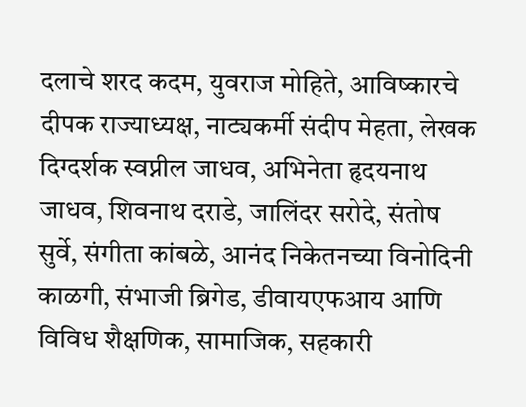दलाचे शरद कदम, युवराज मोहिते, आविष्कारचे दीपक राज्याध्यक्ष, नाट्यकर्मी संदीप मेहता, लेखक दिग्दर्शक स्वप्नील जाधव, अभिनेता हृदयनाथ जाधव, शिवनाथ दराडे, जालिंदर सरोदे, संतोष सुर्वे, संगीता कांबळे, आनंद निकेतनच्या विनोदिनी काळगी, संभाजी ब्रिगेड, डीवायएफआय आणि विविध शैक्षणिक, सामाजिक, सहकारी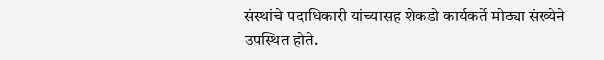संस्थांचे पदाधिकारी यांच्यासह शेकडो कार्यकर्ते मोठ्या संख्येने उपस्थित होते.